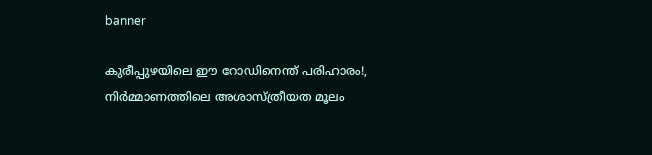banner

കുരീപ്പുഴയിലെ ഈ റോഡിനെന്ത് പരിഹാരം!, നിർമ്മാണത്തിലെ അശാസ്ത്രീയത മൂലം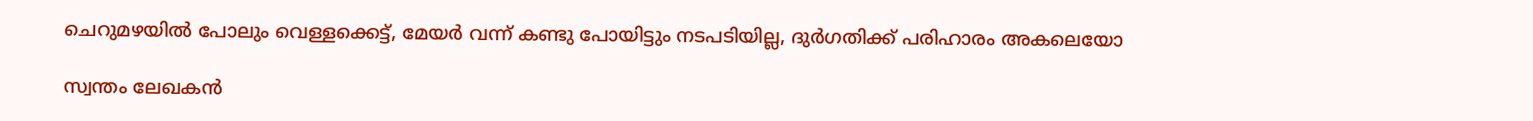ചെറുമഴയിൽ പോലും വെള്ളക്കെട്ട്, മേയർ വന്ന് കണ്ടു പോയിട്ടും നടപടിയില്ല, ദുർഗതിക്ക് പരിഹാരം അകലെയോ

സ്വന്തം ലേഖകൻ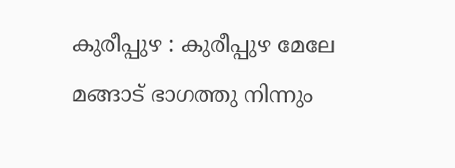കുരീപ്പുഴ : കുരീപ്പുഴ മേലേ മങ്ങാട് ഭാഗത്തു നിന്നും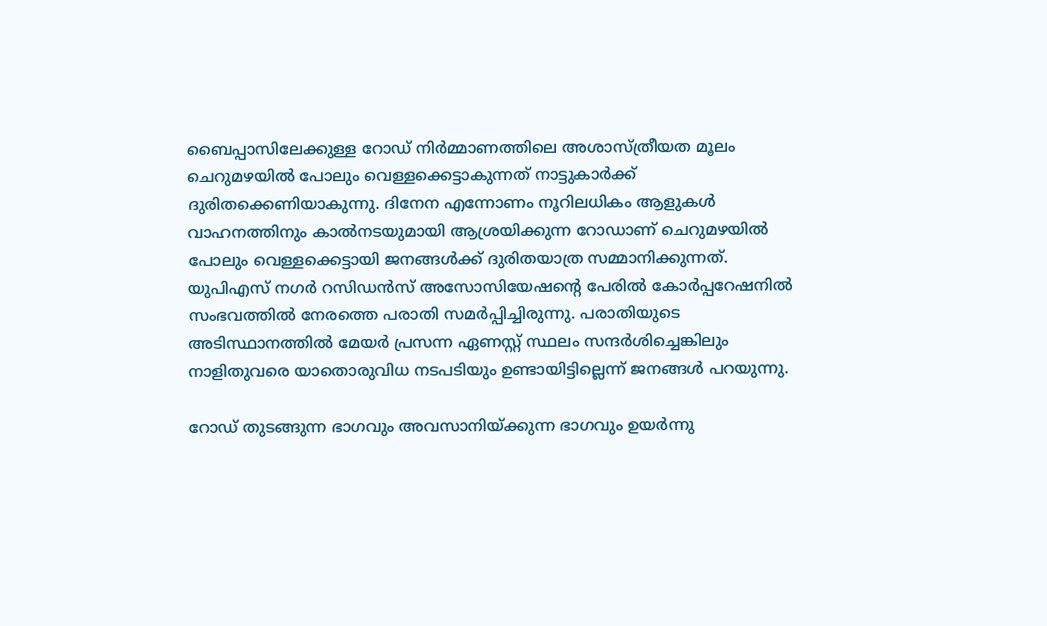ബൈപ്പാസിലേക്കുള്ള റോഡ് നിർമ്മാണത്തിലെ അശാസ്ത്രീയത മൂലം ചെറുമഴയിൽ പോലും വെള്ളക്കെട്ടാകുന്നത് നാട്ടുകാർക്ക് ദുരിതക്കെണിയാകുന്നു. ദിനേന എന്നോണം നൂറിലധികം ആളുകൾ വാഹനത്തിനും കാൽനടയുമായി ആശ്രയിക്കുന്ന റോഡാണ് ചെറുമഴയിൽ പോലും വെള്ളക്കെട്ടായി ജനങ്ങൾക്ക് ദുരിതയാത്ര സമ്മാനിക്കുന്നത്. യുപിഎസ് നഗർ റസിഡൻസ് അസോസിയേഷന്റെ പേരിൽ കോർപ്പറേഷനിൽ സംഭവത്തിൽ നേരത്തെ പരാതി സമർപ്പിച്ചിരുന്നു. പരാതിയുടെ അടിസ്ഥാനത്തിൽ മേയർ പ്രസന്ന ഏണസ്റ്റ് സ്ഥലം സന്ദർശിച്ചെങ്കിലും നാളിതുവരെ യാതൊരുവിധ നടപടിയും ഉണ്ടായിട്ടില്ലെന്ന് ജനങ്ങൾ പറയുന്നു.

റോഡ് തുടങ്ങുന്ന ഭാഗവും അവസാനിയ്ക്കുന്ന ഭാഗവും ഉയർന്നു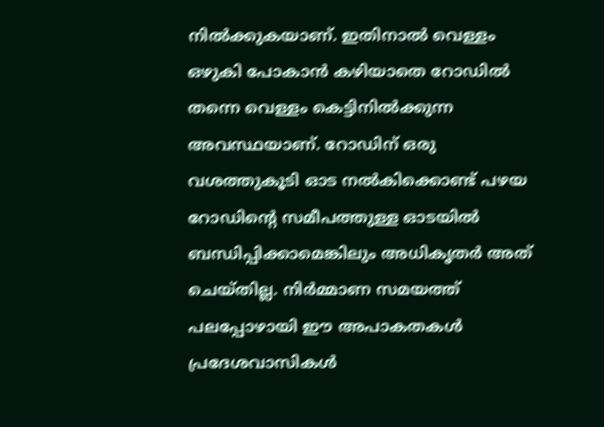നിൽക്കുകയാണ്. ഇതിനാൽ വെള്ളം ഒഴുകി പോകാൻ കഴിയാതെ റോഡിൽ തന്നെ വെള്ളം കെട്ടിനിൽക്കുന്ന അവസ്ഥയാണ്. റോഡിന് ഒരു വശത്തുകൂടി ഓട നൽകിക്കൊണ്ട് പഴയ റോഡിന്റെ സമീപത്തുള്ള ഓടയിൽ ബന്ധിപ്പിക്കാമെങ്കിലും അധികൃതർ അത് ചെയ്തില്ല. നിർമ്മാണ സമയത്ത് പലപ്പോഴായി ഈ അപാകതകൾ പ്രദേശവാസികൾ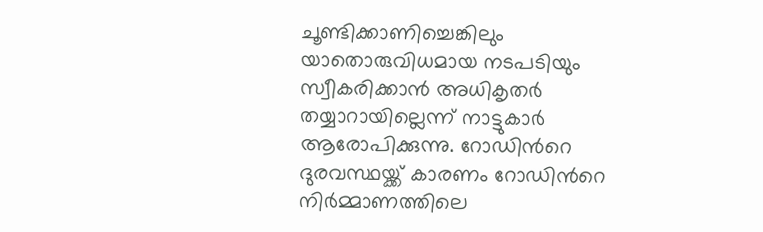ചൂണ്ടിക്കാണിച്ചെങ്കിലും യാതൊരുവിധമായ നടപടിയും സ്വീകരിക്കാൻ അധികൃതർ തയ്യാറായില്ലെന്ന് നാട്ടുകാർ ആരോപിക്കുന്നു. റോഡിൻറെ ദുരവസ്ഥയ്ക്ക് കാരണം റോഡിൻറെ നിർമ്മാണത്തിലെ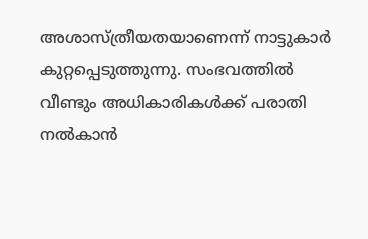അശാസ്ത്രീയതയാണെന്ന് നാട്ടുകാർ കുറ്റപ്പെടുത്തുന്നു. സംഭവത്തിൽ വീണ്ടും അധികാരികൾക്ക് പരാതി നൽകാൻ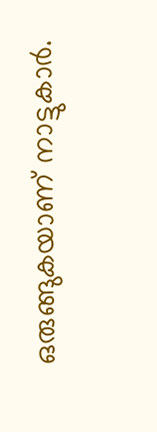ഒരുങ്ങുകയാണ് നാട്ടുകാർ.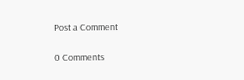Post a Comment

0 Comments